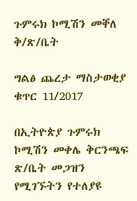ጉምሩክ ኮሚሽን መቐለ ቅ/ጽ/ቤት

ግልፅ ጨረታ ማስታወቂያ ቁጥር 11/2017

በኢትዮጵያ ጉምሩክ ኮሚሽን መቀሌ ቅርንጫፍ ጽ/ቤት መጋዝን የሚገኙትን የተለያዩ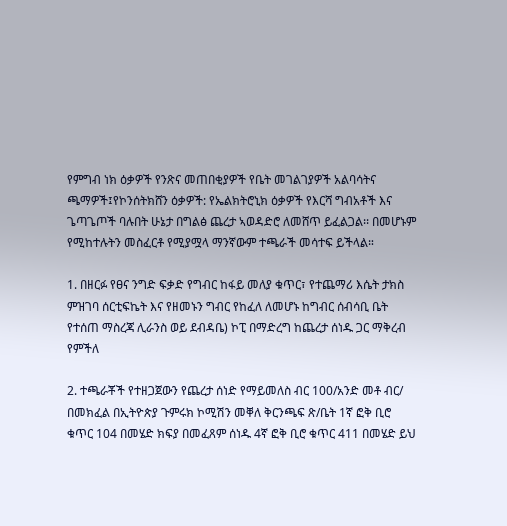የምግብ ነክ ዕቃዎች የንጽና መጠበቂያዎች የቤት መገልገያዎች አልባሳትና ጫማዎች፤የኮንሰትክሸን ዕቃዎች: የኤልክትሮኒክ ዕቃዎች የእርሻ ግብአቶች እና ጌጣጌጦች ባሉበት ሁኔታ በግልፅ ጨረታ ኣወዳድሮ ለመሸጥ ይፈልጋል፡፡ በመሆኑም የሚከተሉትን መስፈርቶ የሚያሟላ ማንኛውም ተጫራች መሳተፍ ይችላል።

1. በዘርፉ የፀና ንግድ ፍቃድ የግብር ከፋይ መለያ ቁጥር፣ የተጨማሪ እሴት ታክስ ምዝገባ ሰርቲፍኬት እና የዘመኑን ግብር የከፈለ ለመሆኑ ከግብር ሰብሳቢ ቤት የተሰጠ ማስረጃ ሊራንስ ወይ ደብዳቤ) ኮፒ በማድረግ ከጨረታ ሰነዱ ጋር ማቅረብ የምችለ

2. ተጫራቾች የተዘጋጀውን የጨረታ ሰነድ የማይመለስ ብር 100/አንድ መቶ ብር/ በመክፈል በኢትዮጵያ ጉምሩክ ኮሚሽን መቐለ ቅርንጫፍ ጽ/ቤት 1ኛ ፎቅ ቢሮ ቁጥር 104 በመሄድ ክፍያ በመፈጸም ሰነዱ 4ኛ ፎቅ ቢሮ ቁጥር 411 በመሄድ ይህ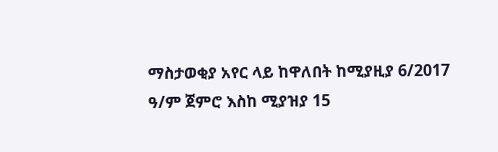ማስታወቂያ አየር ላይ ከዋለበት ከሚያዚያ 6/2017 ዓ/ም ጀምሮ እስከ ሚያዝያ 15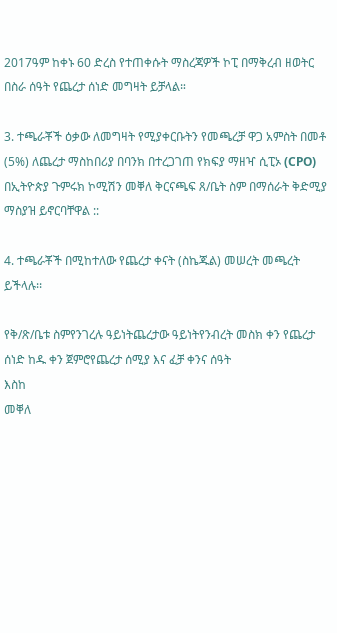2017ዓም ከቀኑ 60 ድረስ የተጠቀሱት ማስረጃዎች ኮፒ በማቅረብ ዘወትር በስራ ሰዓት የጨረታ ሰነድ መግዛት ይቻላል።

3. ተጫራቾች ዕቃው ለመግዛት የሚያቀርቡትን የመጫረቻ ዋጋ አምስት በመቶ (5%) ለጨረታ ማስከበሪያ በባንክ በተረጋገጠ የክፍያ ማዘዣ ሲፒኦ (CPO) በኢትዮጵያ ጉምሩክ ኮሚሽን መቐለ ቅርናጫፍ ጸ/ቤት ስም በማሰራት ቅድሚያ ማስያዝ ይኖርባቸዋል ::

4. ተጫራቾች በሚከተለው የጨረታ ቀናት (ስኬጁል) መሠረት መጫረት ይችላሉ፡፡

የቅ/ጽ/ቤቱ ስምየንገረሉ ዓይነትጨረታው ዓይነትየንብረት መስክ ቀን የጨረታ ሰነድ ከዱ ቀን ጀምሮየጨረታ ሰሚያ እና ፈቻ ቀንና ሰዓት
እስከ
መቐለ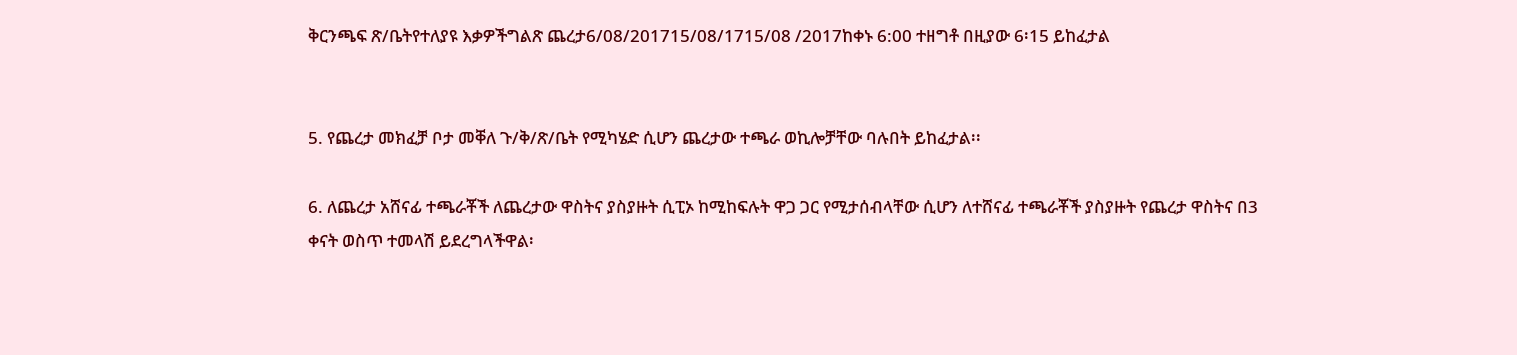ቅርንጫፍ ጽ/ቤትየተለያዩ እቃዎችግልጽ ጨረታ6/08/201715/08/1715/08 /2017ከቀኑ 6:00 ተዘግቶ በዚያው 6፡15 ይከፈታል


5. የጨረታ መክፈቻ ቦታ መቐለ ጉ/ቅ/ጽ/ቤት የሚካሄድ ሲሆን ጨረታው ተጫራ ወኪሎቻቸው ባሉበት ይከፈታል፡፡

6. ለጨረታ አሸናፊ ተጫራቾች ለጨረታው ዋስትና ያስያዙት ሲፒኦ ከሚከፍሉት ዋጋ ጋር የሚታሰብላቸው ሲሆን ለተሸናፊ ተጫራቾች ያስያዙት የጨረታ ዋስትና በ3 ቀናት ወስጥ ተመላሽ ይደረግላችዋል፡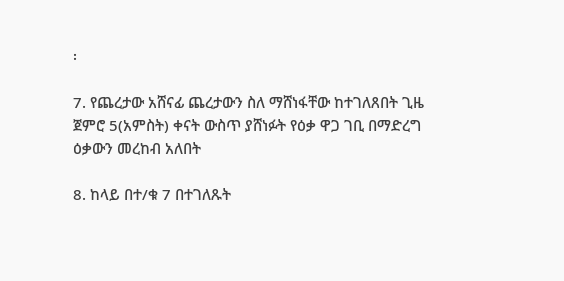፡

7. የጨረታው አሸናፊ ጨረታውን ስለ ማሸነፋቸው ከተገለጸበት ጊዜ ጀምሮ 5(አምስት) ቀናት ውስጥ ያሸነፉት የዕቃ ዋጋ ገቢ በማድረግ ዕቃውን መረከብ አለበት

8. ከላይ በተ/ቁ 7 በተገለጹት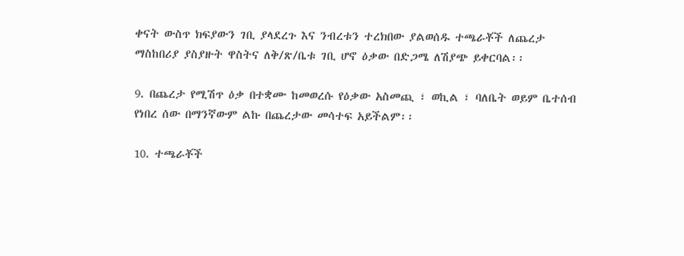ቀናት ውስጥ ክፍያውን ገቢ ያላደረጉ እና ንብረቱን ተረክበው ያልወሰዱ ተጫራቾች ለጨረታ ማስከበሪያ ያስያዙት ዋስትና ለቅ/ጽ/ቤቱ ገቢ ሆኖ ዕቃው በድጋሜ ለሽያጭ ይቀርባል፡፡

9. በጨረታ የሚሽጥ ዕቃ በተቋሙ ከመወረሱ የዕቃው አስመጪ ፣ ወኪል ፣ ባለቤት ወይም ቤተሰብ የነበረ ሰው በማንኛውም ልኩ በጨረታው መሳተፍ አይችልም፡፡

10. ተጫራቾች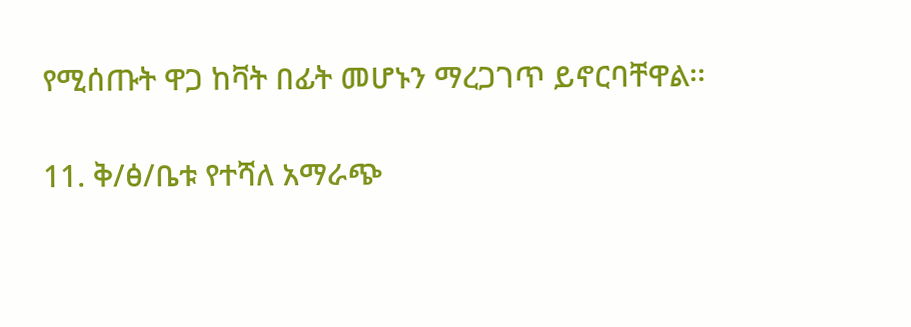የሚሰጡት ዋጋ ከቫት በፊት መሆኑን ማረጋገጥ ይኖርባቸዋል፡፡

11. ቅ/ፅ/ቤቱ የተሻለ አማራጭ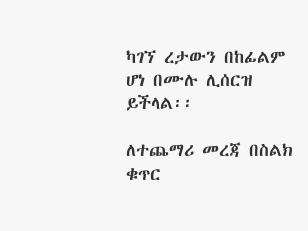ካገኘ ረታውን በከፊልም ሆነ በሙሉ ሊሰርዝ ይችላል፡፡

ለተጨማሪ መረጃ በስልክ ቁጥር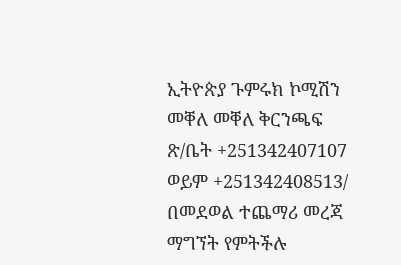ኢትዮጵያ ጉምሩክ ኮሚሽን መቐለ መቐለ ቅርንጫፍ ጽ/ቤት +251342407107 ወይም +251342408513/ በመደወል ተጨማሪ መረጃ ማግኘት የምትችሉ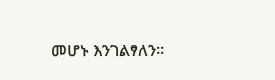መሆኑ እንገልፃለን፡፡